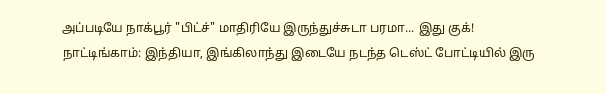அப்படியே நாக்பூர் "பிட்ச்" மாதிரியே இருந்துச்சுடா பரமா... இது குக்!
நாட்டிங்காம்: இந்தியா, இங்கிலாந்து இடையே நடந்த டெஸ்ட் போட்டியில் இரு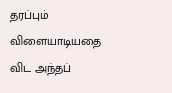தரப்பும் விளையாடியதை விட அந்தப்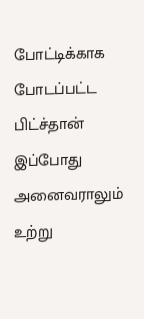போட்டிக்காக போடப்பட்ட பிட்ச்தான் இப்போது அனைவராலும் உற்று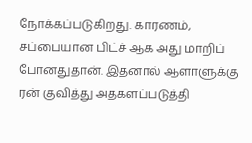நோக்கப்படுகிறது. காரணம், சப்பையான பிட்ச் ஆக அது மாறிப் போனதுதான். இதனால் ஆளாளுக்கு ரன் குவித்து அதகளப்படுத்தி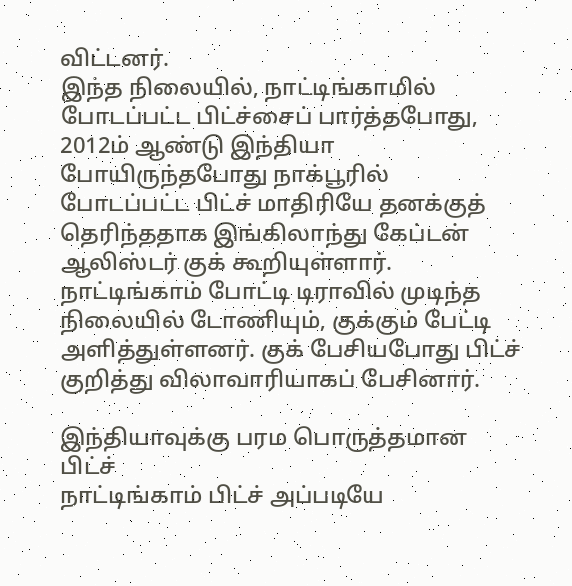விட்டனர்.
இந்த நிலையில், நாட்டிங்காமில் போடப்பட்ட பிட்ச்சைப் பார்த்தபோது, 2012ம் ஆண்டு இந்தியா போயிருந்தபோது நாக்பூரில் போடப்பட்ட பிட்ச் மாதிரியே தனக்குத் தெரிந்ததாக இங்கிலாந்து கேப்டன் ஆலிஸ்டர் குக் கூறியுள்ளார்.
நாட்டிங்காம் போட்டி டிராவில் முடிந்த நிலையில் டோணியும், குக்கும் பேட்டி அளித்துள்ளனர். குக் பேசியபோது பிட்ச் குறித்து விலாவாரியாகப் பேசினார்.

இந்தியாவுக்கு பரம பொருத்தமான பிட்ச்
நாட்டிங்காம் பிட்ச் அப்படியே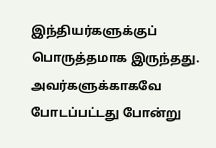இந்தியர்களுக்குப் பொருத்தமாக இருந்தது. அவர்களுக்காகவே போடப்பட்டது போன்று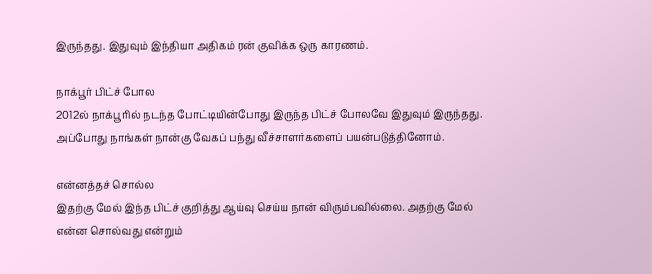இருந்தது. இதுவும் இந்தியா அதிகம் ரன் குவிக்க ஒரு காரணம்.

நாக்பூர் பிட்ச் போல
2012ல் நாக்பூரில் நடந்த போட்டியின்போது இருந்த பிட்ச் போலவே இதுவும் இருந்தது. அப்போது நாங்கள் நான்கு வேகப் பந்து வீச்சாளர்களைப் பயன்படுத்தினோம்.

என்னத்தச் சொல்ல
இதற்கு மேல் இந்த பிட்ச் குறித்து ஆய்வு செய்ய நான் விரும்பவில்லை. அதற்கு மேல் என்ன சொல்வது என்றும்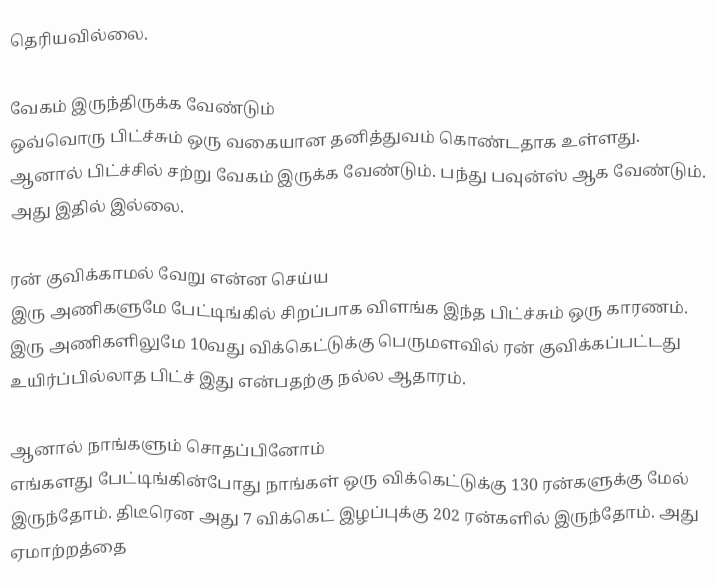தெரியவில்லை.

வேகம் இருந்திருக்க வேண்டும்
ஒவ்வொரு பிட்ச்சும் ஒரு வகையான தனித்துவம் கொண்டதாக உள்ளது. ஆனால் பிட்ச்சில் சற்று வேகம் இருக்க வேண்டும். பந்து பவுன்ஸ் ஆக வேண்டும். அது இதில் இல்லை.

ரன் குவிக்காமல் வேறு என்ன செய்ய
இரு அணிகளுமே பேட்டிங்கில் சிறப்பாக விளங்க இந்த பிட்ச்சும் ஒரு காரணம். இரு அணிகளிலுமே 10வது விக்கெட்டுக்கு பெருமளவில் ரன் குவிக்கப்பட்டது உயிர்ப்பில்லாத பிட்ச் இது என்பதற்கு நல்ல ஆதாரம்.

ஆனால் நாங்களும் சொதப்பினோம்
எங்களது பேட்டிங்கின்போது நாங்கள் ஒரு விக்கெட்டுக்கு 130 ரன்களுக்கு மேல் இருந்தோம். திடீரென அது 7 விக்கெட் இழப்புக்கு 202 ரன்களில் இருந்தோம். அது ஏமாற்றத்தை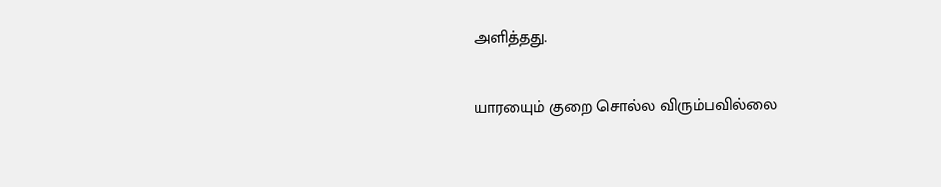அளித்தது.

யாரயைும் குறை சொல்ல விரும்பவில்லை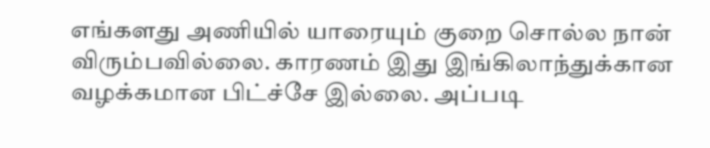எங்களது அணியில் யாரையும் குறை சொல்ல நான் விரும்பவில்லை. காரணம் இது இங்கிலாந்துக்கான வழக்கமான பிட்ச்சே இல்லை. அப்படி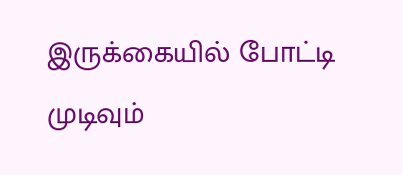இருக்கையில் போட்டி முடிவும்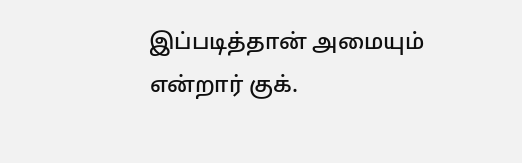இப்படித்தான் அமையும் என்றார் குக்.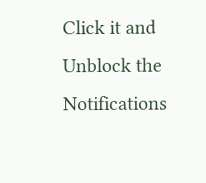Click it and Unblock the Notifications